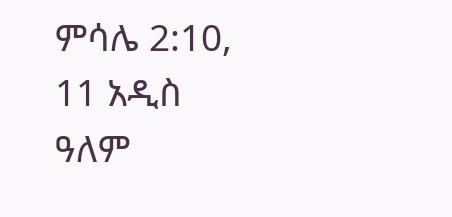ምሳሌ 2:10, 11 አዲስ ዓለም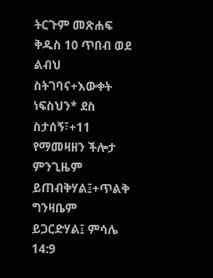ትርጉም መጽሐፍ ቅዱስ 10 ጥበብ ወደ ልብህ ስትገባና+እውቀት ነፍስህን* ደስ ስታሰኝ፣+11 የማመዛዘን ችሎታ ምንጊዜም ይጠብቅሃል፤+ጥልቅ ግንዛቤም ይጋርድሃል፤ ምሳሌ 14:9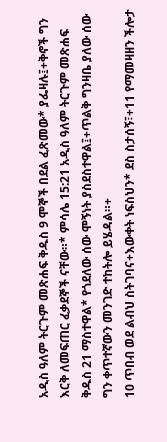አዲስ ዓለም ትርጉም መጽሐፍ ቅዱስ 9 ሞኞች በደል ፈጽመው* ያፌዛሉ፤+ቅኖች ግን እርቅ ለመፍጠር ፈቃደኞች ናቸው።* ምሳሌ 15:21 አዲስ ዓለም ትርጉም መጽሐፍ ቅዱስ 21 ማስተዋል* የጎደለው ሰው ሞኝነት ያስደስተዋል፤+ጥልቅ ግንዛቤ ያለው ሰው ግን ቀጥተኛውን መንገድ ተከትሎ ይሄዳል።+
10 ጥበብ ወደ ልብህ ስትገባና+እውቀት ነፍስህን* ደስ ስታሰኝ፣+11 የማመዛዘን ችሎታ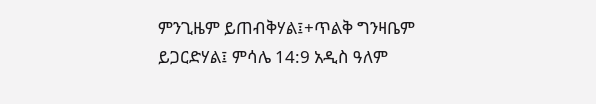ምንጊዜም ይጠብቅሃል፤+ጥልቅ ግንዛቤም ይጋርድሃል፤ ምሳሌ 14:9 አዲስ ዓለም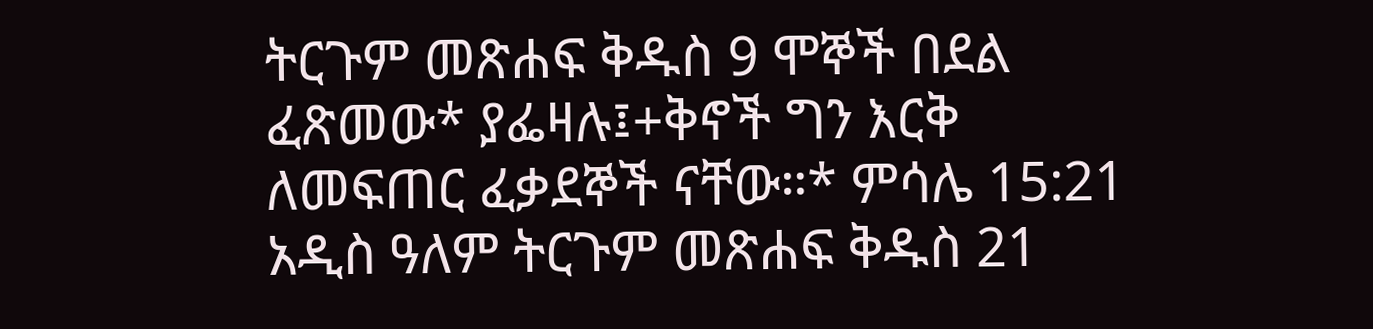ትርጉም መጽሐፍ ቅዱስ 9 ሞኞች በደል ፈጽመው* ያፌዛሉ፤+ቅኖች ግን እርቅ ለመፍጠር ፈቃደኞች ናቸው።* ምሳሌ 15:21 አዲስ ዓለም ትርጉም መጽሐፍ ቅዱስ 21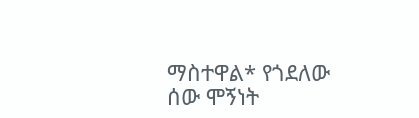ማስተዋል* የጎደለው ሰው ሞኝነት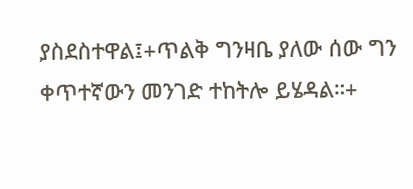ያስደስተዋል፤+ጥልቅ ግንዛቤ ያለው ሰው ግን ቀጥተኛውን መንገድ ተከትሎ ይሄዳል።+